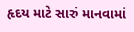હૃદય માટે સારું માનવામાં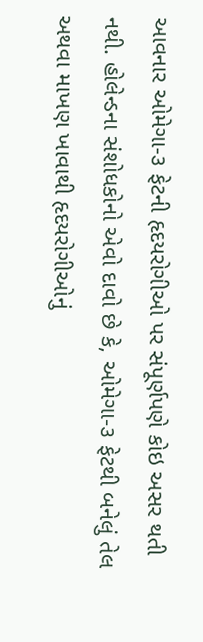આવનાર ઓમેગા-૩ ફેટની હૃદયરોગીઓ પર સંપૂર્ણપણે કોઇ અસર થતી નથી. હોલેન્ડના સંશોધકોનો એવો દાવો છે કે, ઓમેગા-૩ ફેટથી બનેલું તેલ અથવા માખણ ખાવાથી હૃદયરોગીઓનું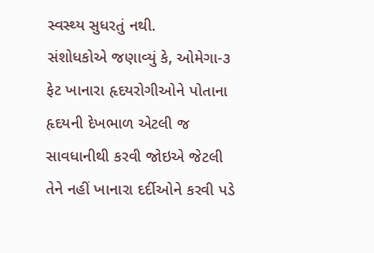સ્વસ્થ્ય સુધરતું નથી.
સંશોધકોએ જણાવ્યું કે, ઓમેગા-૩ ફેટ ખાનારા હૃદયરોગીઓને પોતાના હૃદયની દેખભાળ એટલી જ સાવધાનીથી કરવી જોઇએ જેટલી તેને નહીં ખાનારા દર્દીઓને કરવી પડે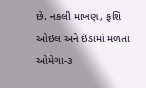છે. નકલી માખણ, ફશિ ઓઇલ અને ઇંડામાં મળતા ઓમેગા-૩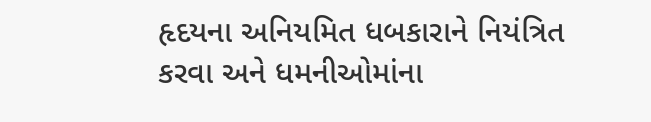હૃદયના અનિયમિત ધબકારાને નિયંત્રિત કરવા અને ધમનીઓમાંના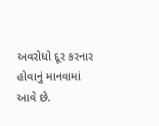અવરોધો દૂર કરનાર હોવાનું માનવામાં આવે છે.